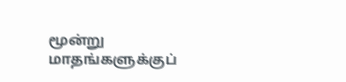மூன்று மாதங்களுக்குப்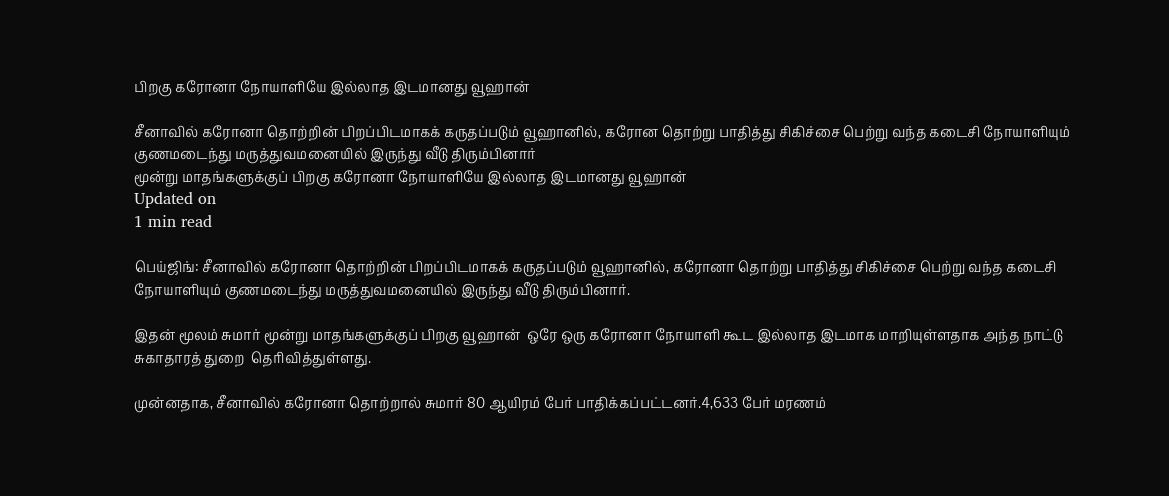பிறகு கரோனா நோயாளியே இல்லாத இடமானது வூஹான்

சீனாவில் கரோனா தொற்றின் பிறப்பிடமாகக் கருதப்படும் வூஹானில், கரோன தொற்று பாதித்து சிகிச்சை பெற்று வந்த கடைசி நோயாளியும் குணமடைந்து மருத்துவமனையில் இருந்து வீடு திரும்பினார்
மூன்று மாதங்களுக்குப் பிறகு கரோனா நோயாளியே இல்லாத இடமானது வூஹான்
Updated on
1 min read

பெய்ஜிங்: சீனாவில் கரோனா தொற்றின் பிறப்பிடமாகக் கருதப்படும் வூஹானில், கரோனா தொற்று பாதித்து சிகிச்சை பெற்று வந்த கடைசி நோயாளியும் குணமடைந்து மருத்துவமனையில் இருந்து வீடு திரும்பினார்.

இதன் மூலம் சுமார் மூன்று மாதங்களுக்குப் பிறகு வூஹான்  ஒரே ஒரு கரோனா நோயாளி கூட இல்லாத இடமாக மாறியுள்ளதாக அந்த நாட்டு சுகாதாரத் துறை  தெரிவித்துள்ளது.

முன்னதாக, சீனாவில் கரோனா தொற்றால் சுமார் 80 ஆயிரம் பேர் பாதிக்கப்பட்டனர்.4,633 பேர் மரணம்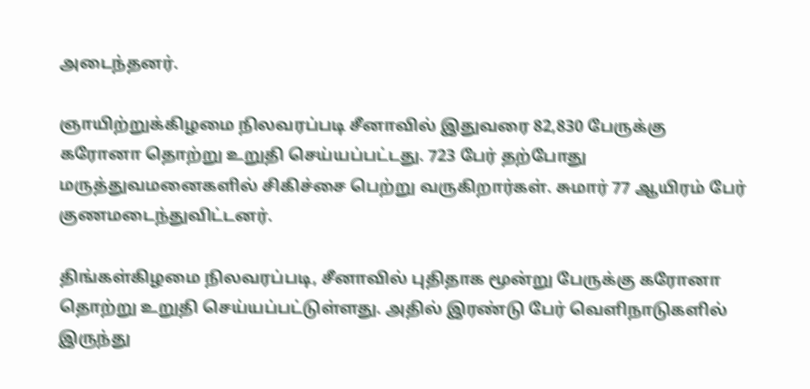அடைந்தனர்.

ஞாயிற்றுக்கிழமை நிலவரப்படி சீனாவில் இதுவரை 82,830 பேருக்கு கரோனா தொற்று உறுதி செய்யப்பட்டது. 723 பேர் தற்போது மருத்துவமனைகளில் சிகிச்சை பெற்று வருகிறார்கள். சுமார் 77 ஆயிரம் பேர் குணமடைந்துவிட்டனர்.

திங்கள்கிழமை நிலவரப்படி, சீனாவில் புதிதாக மூன்று பேருக்கு கரோனா தொற்று உறுதி செய்யப்பட்டுள்ளது. அதில் இரண்டு பேர் வெளிநாடுகளில் இருந்து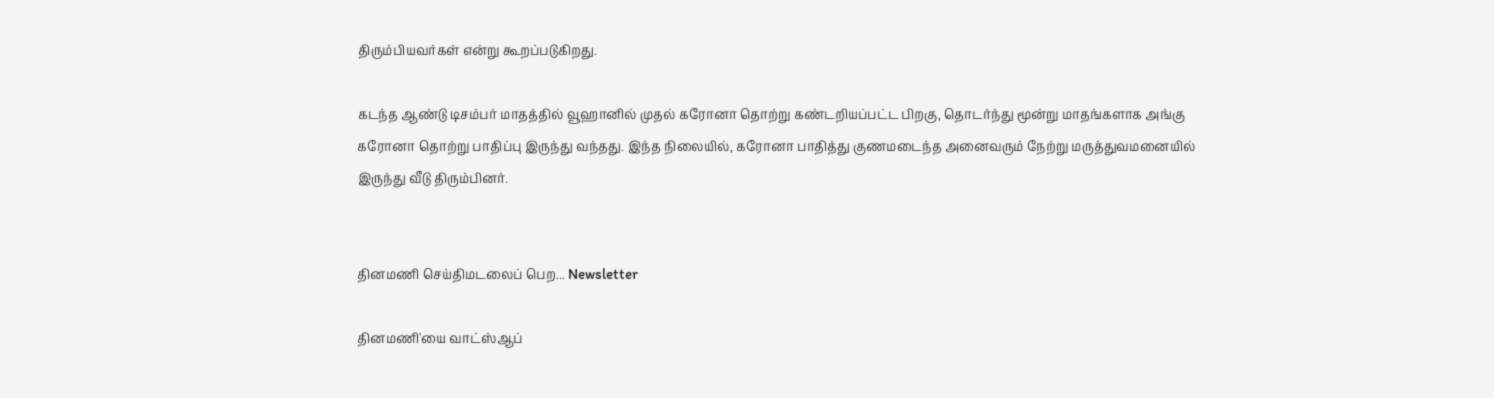திரும்பியவர்கள் என்று கூறப்படுகிறது.

கடந்த ஆண்டு டிசம்பர் மாதத்தில் வூஹானில் முதல் கரோனா தொற்று கண்டறியப்பட்ட பிறகு, தொடர்ந்து மூன்று மாதங்களாக அங்கு கரோனா தொற்று பாதிப்பு இருந்து வந்தது. இந்த நிலையில், கரோனா பாதித்து குணமடைந்த அனைவரும் நேற்று மருத்துவமனையில் இருந்து வீடு திரும்பினர்.


தினமணி செய்திமடலைப் பெற... Newsletter

தினமணி'யை வாட்ஸ்ஆப்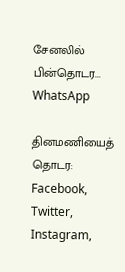சேனலில் பின்தொடர... WhatsApp

தினமணியைத் தொடர: Facebook, Twitter, Instagram,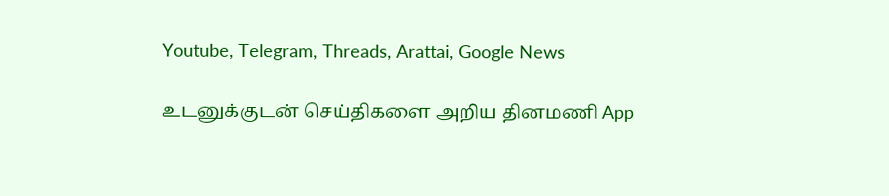Youtube, Telegram, Threads, Arattai, Google News

உடனுக்குடன் செய்திகளை அறிய தினமணி App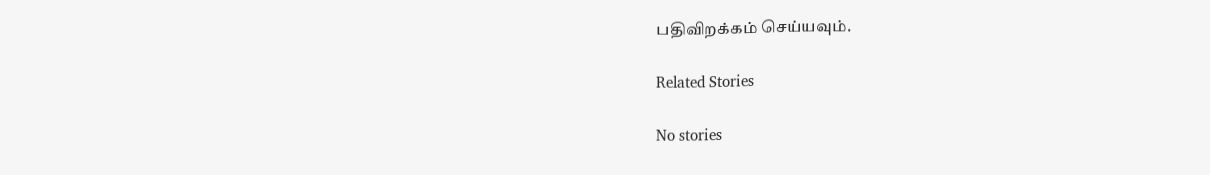பதிவிறக்கம் செய்யவும்.

Related Stories

No stories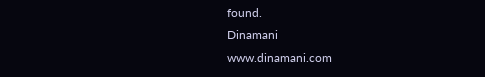found.
Dinamani
www.dinamani.com